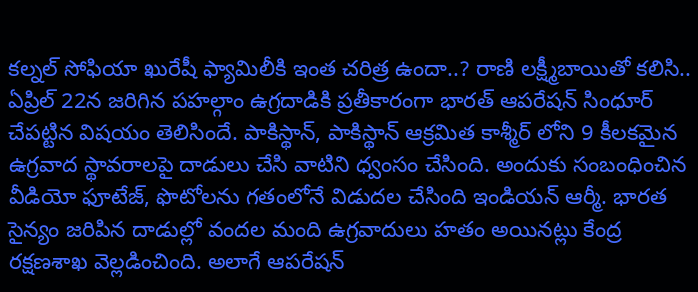కల్నల్ సోఫియా ఖురేషీ ఫ్యామిలీకి ఇంత చరిత్ర ఉందా..? రాణి లక్ష్మీబాయితో కలిసి..
ఏప్రిల్ 22న జరిగిన పహల్గాం ఉగ్రదాడికి ప్రతీకారంగా భారత్ ఆపరేషన్ సింధూర్ చేపట్టిన విషయం తెలిసిందే. పాకిస్థాన్, పాకిస్థాన్ ఆక్రమిత కాశ్మీర్ లోని 9 కీలకమైన ఉగ్రవాద స్థావరాలపై దాడులు చేసి వాటిని ధ్వంసం చేసింది. అందుకు సంబంధించిన వీడియో ఫూటేజ్, ఫొటోలను గతంలోనే విడుదల చేసింది ఇండియన్ ఆర్మీ. భారత సైన్యం జరిపిన దాడుల్లో వందల మంది ఉగ్రవాదులు హతం అయినట్లు కేంద్ర రక్షణశాఖ వెల్లడించింది. అలాగే ఆపరేషన్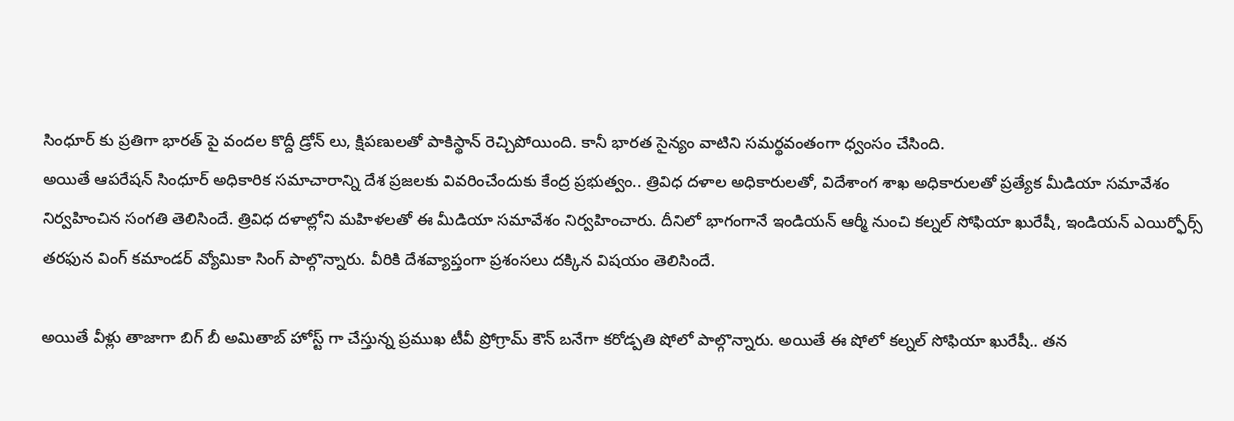సింధూర్ కు ప్రతిగా భారత్ పై వందల కొద్దీ డ్రోన్ లు, క్షిపణులతో పాకిస్థాన్ రెచ్చిపోయింది. కానీ భారత సైన్యం వాటిని సమర్థవంతంగా ధ్వంసం చేసింది.
అయితే ఆపరేషన్ సింధూర్ అధికారిక సమాచారాన్ని దేశ ప్రజలకు వివరించేందుకు కేంద్ర ప్రభుత్వం.. త్రివిధ దళాల అధికారులతో, విదేశాంగ శాఖ అధికారులతో ప్రత్యేక మీడియా సమావేశం నిర్వహించిన సంగతి తెలిసిందే. త్రివిధ దళాల్లోని మహిళలతో ఈ మీడియా సమావేశం నిర్వహించారు. దీనిలో భాగంగానే ఇండియన్ ఆర్మీ నుంచి కల్నల్ సోఫియా ఖురేషీ, ఇండియన్ ఎయిర్ఫోర్స్ తరఫున వింగ్ కమాండర్ వ్యోమికా సింగ్ పాల్గొన్నారు. వీరికి దేశవ్యాప్తంగా ప్రశంసలు దక్కిన విషయం తెలిసిందే.

అయితే వీళ్లు తాజాగా బిగ్ బీ అమితాబ్ హోస్ట్ గా చేస్తున్న ప్రముఖ టీవీ ప్రోగ్రామ్ కౌన్ బనేగా కరోడ్పతి షోలో పాల్గొన్నారు. అయితే ఈ షోలో కల్నల్ సోఫియా ఖురేషీ.. తన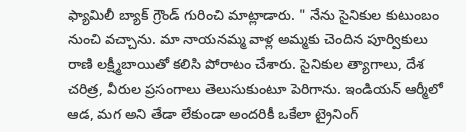ఫ్యామిలీ బ్యాక్ గ్రౌండ్ గురించి మాట్లాడారు. " నేను సైనికుల కుటుంబం నుంచి వచ్చాను. మా నాయనమ్మ వాళ్ల అమ్మకు చెందిన పూర్వికులు రాణి లక్ష్మీబాయితో కలిసి పోరాటం చేశారు. సైనికుల త్యాగాలు, దేశ చరిత్ర, వీరుల ప్రసంగాలు తెలుసుకుంటూ పెరిగాను. ఇండియన్ ఆర్మీలో ఆడ, మగ అని తేడా లేకుండా అందరికీ ఒకేలా ట్రైనింగ్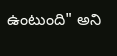ఉంటుంది" అని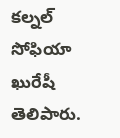కల్నల్ సోఫియా ఖురేషీ తెలిపారు.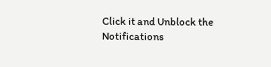Click it and Unblock the Notifications